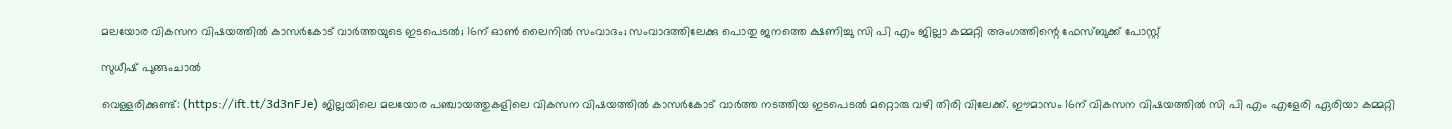മലയോര വികസന വിഷയത്തില്‍ കാസര്‍കോട് വാര്‍ത്തയുടെ ഇടപെടല്‍; 16ന് ഓണ്‍ ലൈനില്‍ സംവാദം; സംവാദത്തിലേക്കു പൊതു ജനത്തെ ക്ഷണിച്ചു സി പി എം ജില്ലാ കമ്മറ്റി അംഗത്തിന്റെ ഫേസ്ബുക്ക് പോസ്റ്റ്

സുധീഷ് പുങ്ങംചാല്‍

വെള്ളരിക്കുണ്ട്: (https://ift.tt/3d3nFJe) ജില്ലയിലെ മലയോര പഞ്ചായത്തുകളിലെ വികസന വിഷയത്തില്‍ കാസര്‍കോട് വാര്‍ത്ത നടത്തിയ ഇടപെടല്‍ മറ്റൊരു വഴി തിരി വിലേക്ക്. ഈമാസം 16ന് വികസന വിഷയത്തില്‍ സി പി എം എളേരി ഏരിയാ കമ്മറ്റി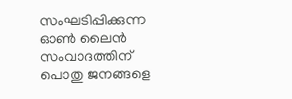സംഘടിപ്പിക്കുന്ന ഓണ്‍ ലൈന്‍ സംവാദത്തിന് പൊതു ജനങ്ങളെ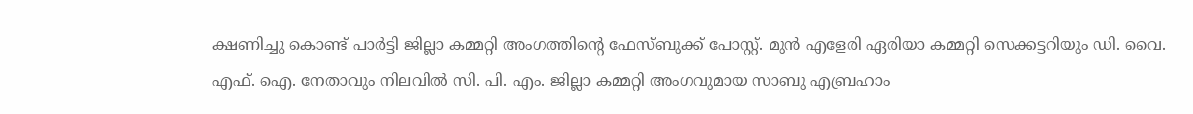ക്ഷണിച്ചു കൊണ്ട് പാര്‍ട്ടി ജില്ലാ കമ്മറ്റി അംഗത്തിന്റെ ഫേസ്ബുക്ക് പോസ്റ്റ്. മുന്‍ എളേരി ഏരിയാ കമ്മറ്റി സെക്കട്ടറിയും ഡി. വൈ. എഫ്. ഐ. നേതാവും നിലവില്‍ സി. പി. എം. ജില്ലാ കമ്മറ്റി അംഗവുമായ സാബു എബ്രഹാം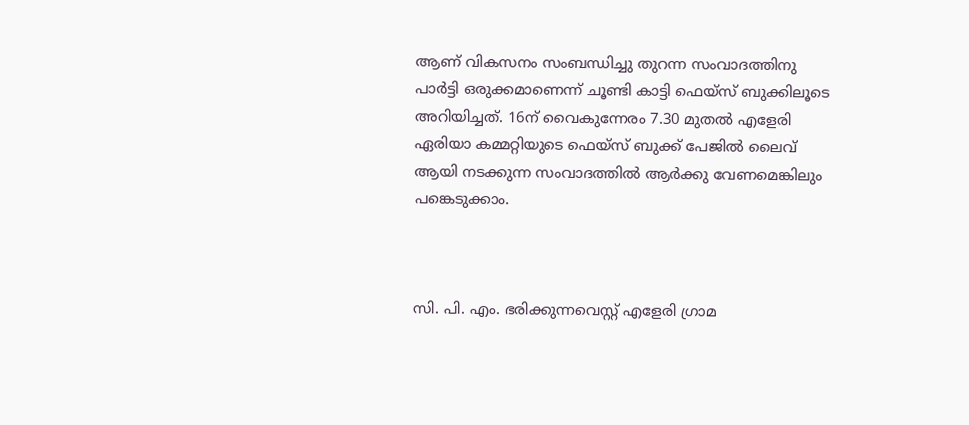ആണ് വികസനം സംബന്ധിച്ചു തുറന്ന സംവാദത്തിനു പാര്‍ട്ടി ഒരുക്കമാണെന്ന് ചൂണ്ടി കാട്ടി ഫെയ്സ് ബുക്കിലൂടെ അറിയിച്ചത്. 16ന് വൈകുന്നേരം 7.30 മുതല്‍ എളേരി ഏരിയാ കമ്മറ്റിയുടെ ഫെയ്സ് ബുക്ക് പേജില്‍ ലൈവ് ആയി നടക്കുന്ന സംവാദത്തില്‍ ആര്‍ക്കു വേണമെങ്കിലും പങ്കെടുക്കാം.



സി. പി. എം. ഭരിക്കുന്നവെസ്റ്റ് എളേരി ഗ്രാമ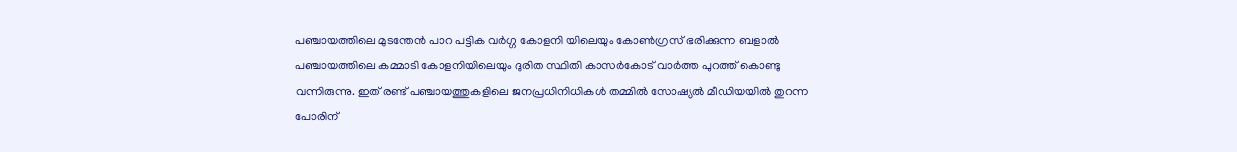പഞ്ചായത്തിലെ മുടന്തേന്‍ പാറ പട്ടിക വര്‍ഗ്ഗ കോളനി യിലെയും കോണ്‍ഗ്രസ് ഭരിക്കുന്ന ബളാല്‍ പഞ്ചായത്തിലെ കമ്മാടി കോളനിയിലെയും ദുരിത സ്ഥിതി കാസര്‍കോട് വാര്‍ത്ത പുറത്ത് കൊണ്ടു വന്നിരുന്നു. ഇത് രണ്ട് പഞ്ചായത്തുകളിലെ ജനപ്രധിനിധികള്‍ തമ്മില്‍ സോഷ്യല്‍ മീഡിയയില്‍ തുറന്ന പോരിന്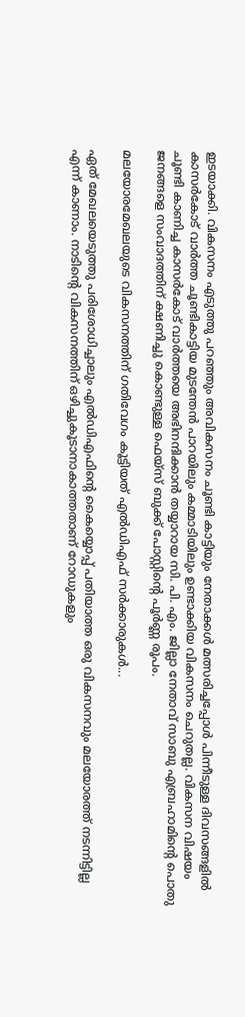ഇടയാക്കി. വികസനം എടുത്തു പറഞ്ഞും അവികസനം ചൂണ്ടി കാട്ടിയും നേതാക്കള്‍ മത്സരിച്ചപ്പോള്‍ പിന്നീടുള്ള ദിവസങ്ങളില്‍ കാസര്‍കോട് വാര്‍ത്ത ചൂണ്ടികാട്ടിയ മുടന്തേന്‍ പാറയിലും കമ്മാടിയിലും ഉണ്ടാക്കിയ വികസനം ചെറുതല്ല. വികസന വിഷയം ചൂണ്ടി കാണിച്ച കാസര്‍കോട് വാര്‍ത്തയെ അഭിനന്ദിക്കാന്‍ തയ്യാറായ സി. പി. എം. ജില്ലാ നേതാവ് സാബു എബ്രഹാമിന്റെ പൊതു ജനങ്ങളെ സംവാദത്തിന് ക്ഷണിച്ചു കൊണ്ടുള്ള ഫെയ്സ് ബുക്ക് പോസ്റ്റിന്റെ പൂര്‍ണ്ണ രൂപം.

മലയോരമേഖലയുടെ വികസനത്തിന് ഗതിവേഗം കൂട്ടിയത് എല്‍ഡിഎഫ് സര്‍ക്കാരുകള്‍...

ഏത് മേഖലയെടുത്തു പരിശോധിച്ചാലും എല്‍ഡിഎഫിന്റെ കൈയ്യൊപ്പ് പതിയാത്ത ഒരു വികസനവും മലയോരത്ത് നടന്നിട്ടില്ല എന്ന് കാണാം. നാടിന്റെ വികസനത്തിന് ഒഴിച്ചുകൂടാനാകാത്തതാണ് റോഡുകളും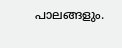പാലങ്ങളും.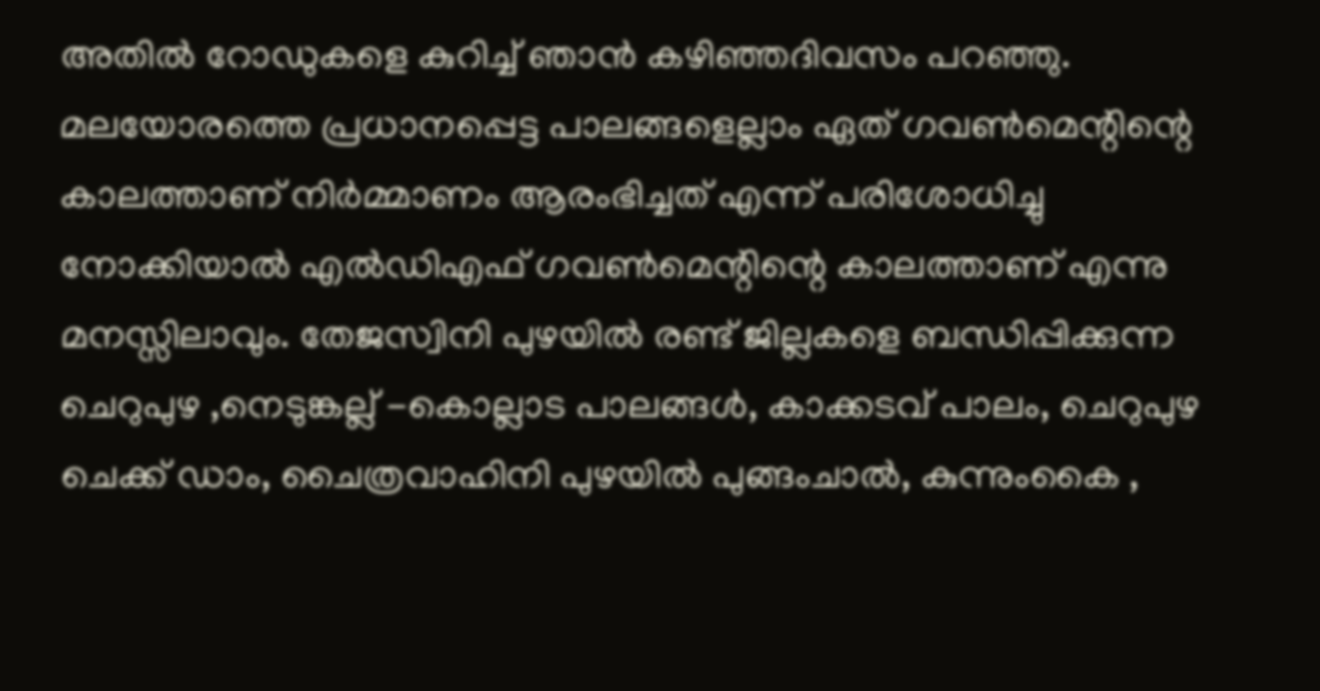അതില്‍ റോഡുകളെ കുറിച്ച് ഞാന്‍ കഴിഞ്ഞദിവസം പറഞ്ഞു. മലയോരത്തെ പ്രധാനപ്പെട്ട പാലങ്ങളെല്ലാം ഏത് ഗവണ്‍മെന്റിന്റെ കാലത്താണ് നിര്‍മ്മാണം ആരംഭിച്ചത് എന്ന് പരിശോധിച്ചു നോക്കിയാല്‍ എല്‍ഡിഎഫ് ഗവണ്‍മെന്റിന്റെ കാലത്താണ് എന്നു മനസ്സിലാവും. തേജസ്വിനി പുഴയില്‍ രണ്ട് ജില്ലകളെ ബന്ധിപ്പിക്കുന്ന ചെറുപുഴ ,നെടുങ്കല്ല് -കൊല്ലാട പാലങ്ങള്‍, കാക്കടവ് പാലം, ചെറുപുഴ ചെക്ക് ഡാം, ചൈത്രവാഹിനി പുഴയില്‍ പുങ്ങംചാല്‍, കുന്നുംകൈ ,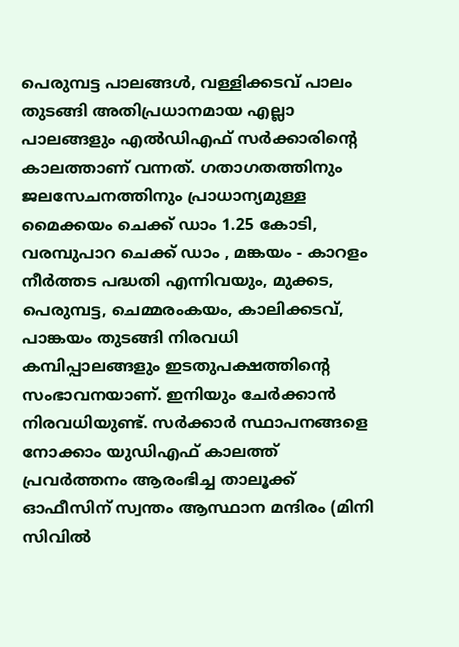പെരുമ്പട്ട പാലങ്ങള്‍, വള്ളിക്കടവ് പാലം തുടങ്ങി അതിപ്രധാനമായ എല്ലാ പാലങ്ങളും എല്‍ഡിഎഫ് സര്‍ക്കാരിന്റെ കാലത്താണ് വന്നത്. ഗതാഗതത്തിനും ജലസേചനത്തിനും പ്രാധാന്യമുള്ള മൈക്കയം ചെക്ക് ഡാം 1.25 കോടി, വരമ്പുപാറ ചെക്ക് ഡാം , മങ്കയം - കാറളം നീര്‍ത്തട പദ്ധതി എന്നിവയും, മുക്കട, പെരുമ്പട്ട, ചെമ്മരംകയം, കാലിക്കടവ്, പാങ്കയം തുടങ്ങി നിരവധി കമ്പിപ്പാലങ്ങളും ഇടതുപക്ഷത്തിന്റെ സംഭാവനയാണ്. ഇനിയും ചേര്‍ക്കാന്‍ നിരവധിയുണ്ട്. സര്‍ക്കാര്‍ സ്ഥാപനങ്ങളെ നോക്കാം യുഡിഎഫ് കാലത്ത് പ്രവര്‍ത്തനം ആരംഭിച്ച താലൂക്ക് ഓഫീസിന് സ്വന്തം ആസ്ഥാന മന്ദിരം (മിനി സിവില്‍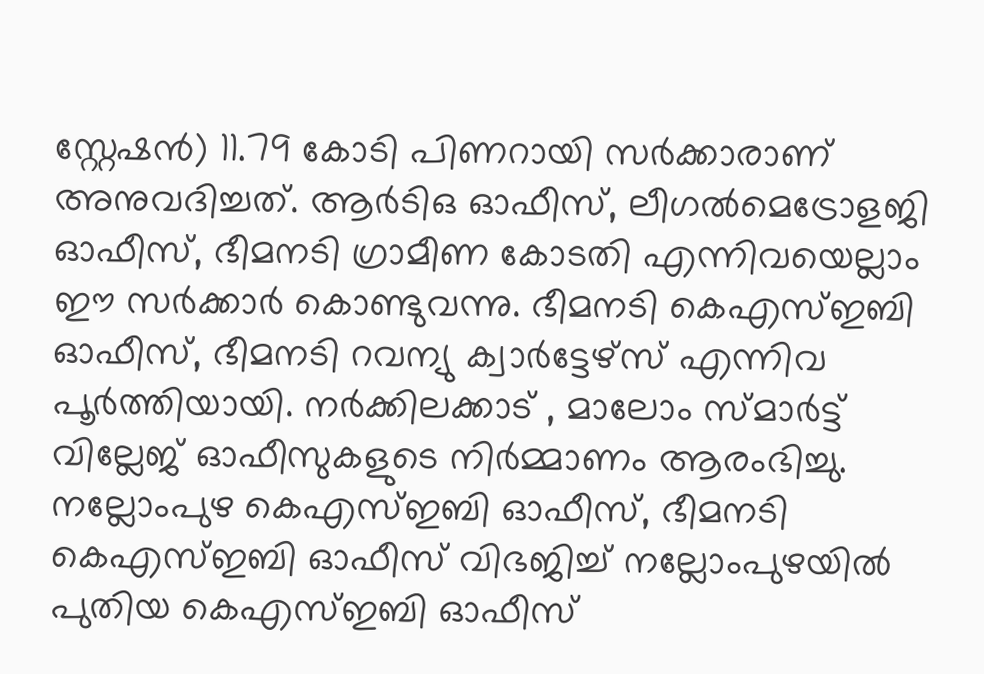സ്റ്റേഷന്‍) 11.79 കോടി പിണറായി സര്‍ക്കാരാണ് അനുവദിച്ചത്. ആര്‍ടിഒ ഓഫീസ്, ലീഗല്‍മെട്രോളജി ഓഫീസ്, ഭീമനടി ഗ്രാമീണ കോടതി എന്നിവയെല്ലാം ഈ സര്‍ക്കാര്‍ കൊണ്ടുവന്നു. ഭീമനടി കെഎസ്ഇബി ഓഫീസ്, ഭീമനടി റവന്യു ക്വാര്‍ട്ടേഴ്‌സ് എന്നിവ പൂര്‍ത്തിയായി. നര്‍ക്കിലക്കാട് , മാലോം സ്മാര്‍ട്ട് വില്ലേജ് ഓഫീസുകളുടെ നിര്‍മ്മാണം ആരംഭിച്ചു. നല്ലോംപുഴ കെഎസ്ഇബി ഓഫീസ്, ഭീമനടി കെഎസ്ഇബി ഓഫീസ് വിഭജിച്ച് നല്ലോംപുഴയില്‍ പുതിയ കെഎസ്ഇബി ഓഫീസ്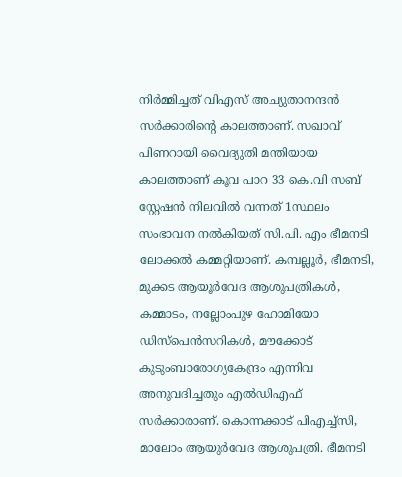നിര്‍മ്മിച്ചത് വിഎസ് അച്യുതാനന്ദന്‍ സര്‍ക്കാരിന്റെ കാലത്താണ്. സഖാവ് പിണറായി വൈദ്യുതി മന്തിയായ കാലത്താണ് കൂവ പാറ 33 കെ.വി സബ് സ്റ്റേഷന്‍ നിലവില്‍ വന്നത് 1സ്ഥലം സംഭാവന നല്‍കിയത് സി.പി. എം ഭീമനടി ലോക്കല്‍ കമ്മറ്റിയാണ്. കമ്പല്ലൂര്‍, ഭീമനടി, മുക്കട ആയൂര്‍വേദ ആശുപത്രികള്‍, കമ്മാടം, നല്ലോംപുഴ ഹോമിയോ ഡിസ്‌പെന്‍സറികള്‍, മൗക്കോട് കുടുംബാരോഗ്യകേന്ദ്രം എന്നിവ അനുവദിച്ചതും എല്‍ഡിഎഫ് സര്‍ക്കാരാണ്. കൊന്നക്കാട് പിഎച്ച്‌സി, മാലോം ആയുര്‍വേദ ആശുപത്രി. ഭീമനടി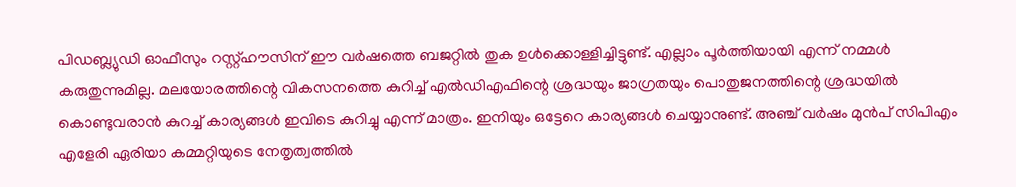പിഡബ്ല്യുഡി ഓഫീസും റസ്റ്റ്ഹൗസിന് ഈ വര്‍ഷത്തെ ബജറ്റില്‍ തുക ഉള്‍ക്കൊള്ളിച്ചിട്ടുണ്ട്. എല്ലാം പൂര്‍ത്തിയായി എന്ന് നമ്മള്‍ കരുതുന്നുമില്ല. മലയോരത്തിന്റെ വികസനത്തെ കുറിച്ച് എല്‍ഡിഎഫിന്റെ ശ്രദ്ധയും ജാഗ്രതയും പൊതുജനത്തിന്റെ ശ്രദ്ധയില്‍ കൊണ്ടുവരാന്‍ കുറച്ച് കാര്യങ്ങള്‍ ഇവിടെ കുറിച്ചു എന്ന് മാത്രം. ഇനിയും ഒട്ടേറെ കാര്യങ്ങള്‍ ചെയ്യാനുണ്ട്. അഞ്ച് വര്‍ഷം മുന്‍പ് സിപിഎം എളേരി ഏരിയാ കമ്മറ്റിയുടെ നേതൃത്വത്തില്‍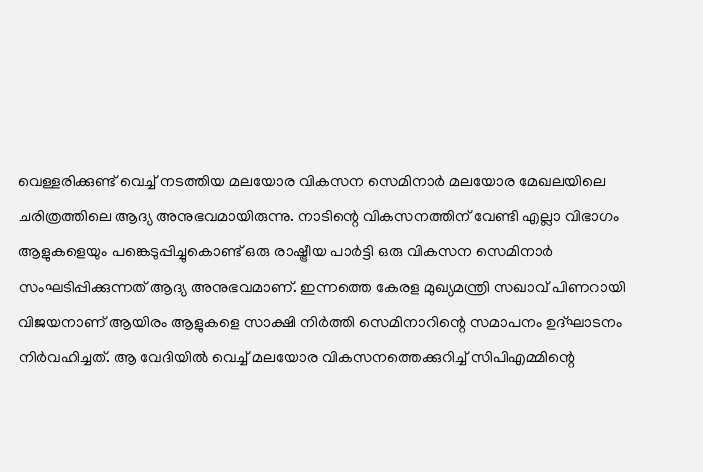വെള്ളരിക്കുണ്ട് വെച്ച് നടത്തിയ മലയോര വികസന സെമിനാര്‍ മലയോര മേഖലയിലെ ചരിത്രത്തിലെ ആദ്യ അനുഭവമായിരുന്നു. നാടിന്റെ വികസനത്തിന് വേണ്ടി എല്ലാ വിഭാഗം ആളുകളെയും പങ്കെടുപ്പിച്ചുകൊണ്ട് ഒരു രാഷ്ട്രീയ പാര്‍ട്ടി ഒരു വികസന സെമിനാര്‍ സംഘടിപ്പിക്കുന്നത് ആദ്യ അനുഭവമാണ്. ഇന്നത്തെ കേരള മുഖ്യമന്ത്രി സഖാവ് പിണറായി വിജയനാണ് ആയിരം ആളുകളെ സാക്ഷി നിര്‍ത്തി സെമിനാറിന്റെ സമാപനം ഉദ്ഘാടനം നിര്‍വഹിച്ചത്. ആ വേദിയില്‍ വെച്ച് മലയോര വികസനത്തെക്കുറിച്ച് സിപിഎമ്മിന്റെ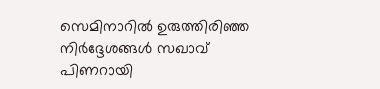സെമിനാറില്‍ ഉരുത്തിരിഞ്ഞ നിര്‍ദ്ദേശങ്ങള്‍ സഖാവ് പിണറായി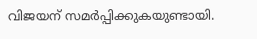വിജയന് സമര്‍പ്പിക്കുകയുണ്ടായി.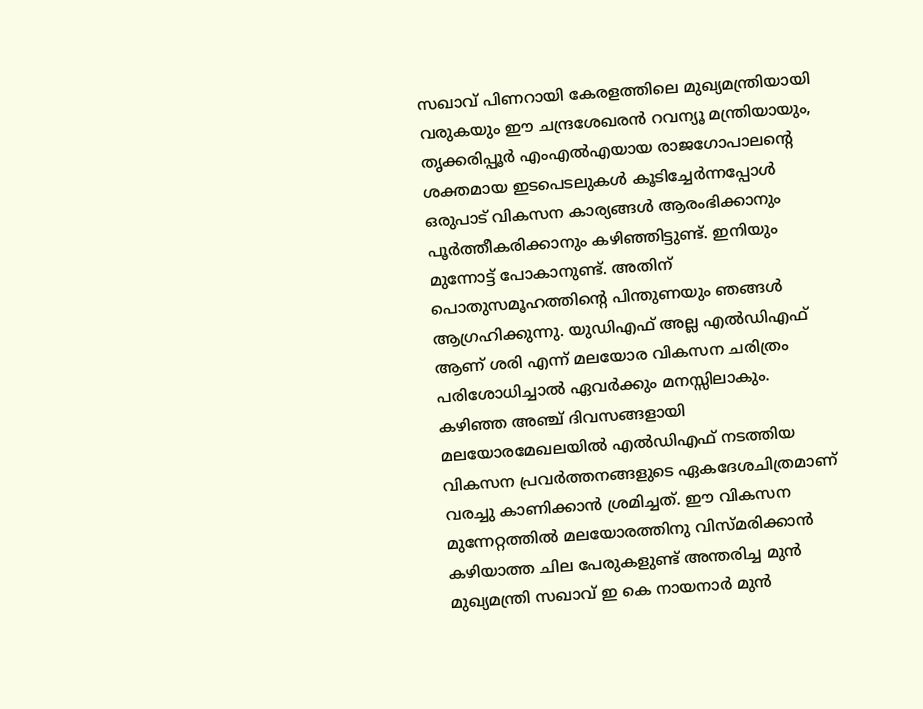സഖാവ് പിണറായി കേരളത്തിലെ മുഖ്യമന്ത്രിയായി വരുകയും ഈ ചന്ദ്രശേഖരന്‍ റവന്യൂ മന്ത്രിയായും, തൃക്കരിപ്പൂര്‍ എംഎല്‍എയായ രാജഗോപാലന്റെ ശക്തമായ ഇടപെടലുകള്‍ കൂടിച്ചേര്‍ന്നപ്പോള്‍ ഒരുപാട് വികസന കാര്യങ്ങള്‍ ആരംഭിക്കാനും പൂര്‍ത്തീകരിക്കാനും കഴിഞ്ഞിട്ടുണ്ട്. ഇനിയും മുന്നോട്ട് പോകാനുണ്ട്. അതിന് പൊതുസമൂഹത്തിന്റെ പിന്തുണയും ഞങ്ങള്‍ ആഗ്രഹിക്കുന്നു. യുഡിഎഫ് അല്ല എല്‍ഡിഎഫ് ആണ് ശരി എന്ന് മലയോര വികസന ചരിത്രം പരിശോധിച്ചാല്‍ ഏവര്‍ക്കും മനസ്സിലാകും. കഴിഞ്ഞ അഞ്ച് ദിവസങ്ങളായി മലയോരമേഖലയില്‍ എല്‍ഡിഎഫ് നടത്തിയ വികസന പ്രവര്‍ത്തനങ്ങളുടെ ഏകദേശചിത്രമാണ് വരച്ചു കാണിക്കാന്‍ ശ്രമിച്ചത്. ഈ വികസന മുന്നേറ്റത്തില്‍ മലയോരത്തിനു വിസ്മരിക്കാന്‍ കഴിയാത്ത ചില പേരുകളുണ്ട് അന്തരിച്ച മുന്‍ മുഖ്യമന്ത്രി സഖാവ് ഇ കെ നായനാര്‍ മുന്‍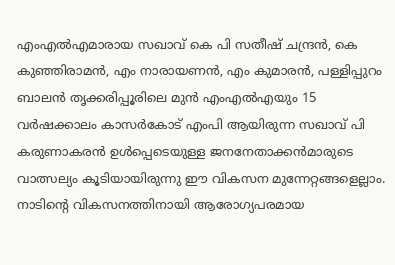എംഎല്‍എമാരായ സഖാവ് കെ പി സതീഷ് ചന്ദ്രന്‍, കെ കുഞ്ഞിരാമന്‍, എം നാരായണന്‍, എം കുമാരന്‍, പള്ളിപ്പുറം ബാലന്‍ തൃക്കരിപ്പൂരിലെ മുന്‍ എംഎല്‍എയും 15 വര്‍ഷക്കാലം കാസര്‍കോട് എംപി ആയിരുന്ന സഖാവ് പി കരുണാകരന്‍ ഉള്‍പ്പെടെയുള്ള ജനനേതാക്കന്‍മാരുടെ വാത്സല്യം കൂടിയായിരുന്നു ഈ വികസന മുന്നേറ്റങ്ങളെല്ലാം. നാടിന്റെ വികസനത്തിനായി ആരോഗ്യപരമായ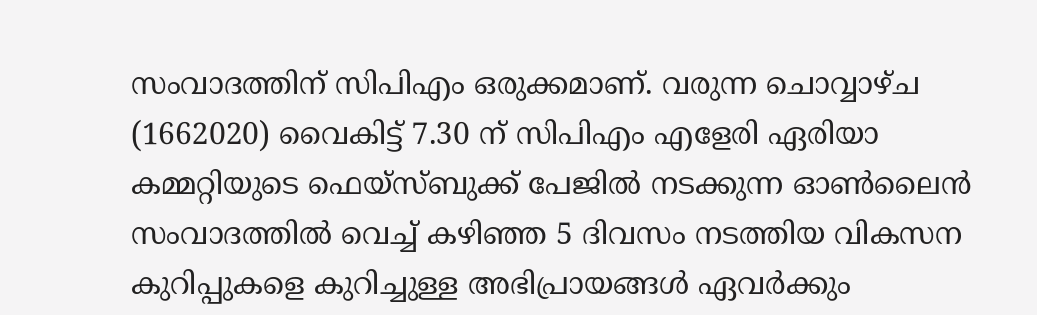സംവാദത്തിന് സിപിഎം ഒരുക്കമാണ്. വരുന്ന ചൊവ്വാഴ്ച (1662020) വൈകിട്ട് 7.30 ന് സിപിഎം എളേരി ഏരിയാ കമ്മറ്റിയുടെ ഫെയ്‌സ്ബുക്ക് പേജില്‍ നടക്കുന്ന ഓണ്‍ലൈന്‍ സംവാദത്തില്‍ വെച്ച് കഴിഞ്ഞ 5 ദിവസം നടത്തിയ വികസന കുറിപ്പുകളെ കുറിച്ചുള്ള അഭിപ്രായങ്ങള്‍ ഏവര്‍ക്കും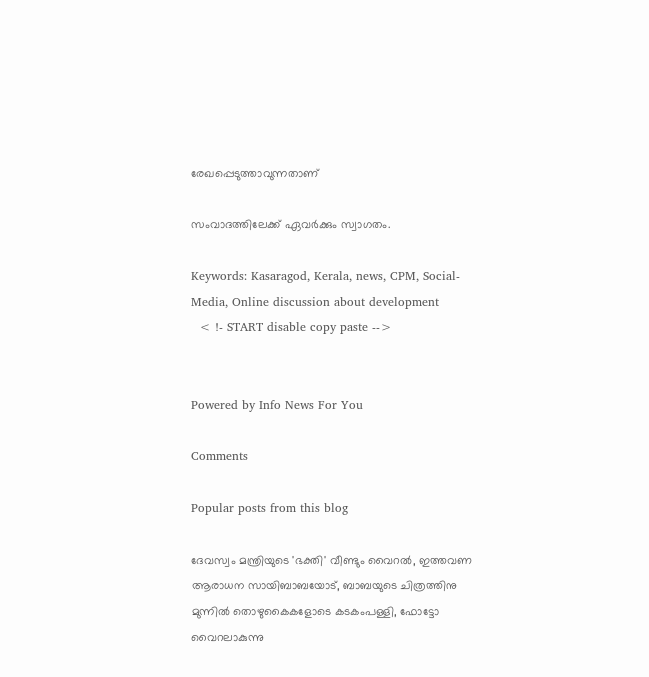രേഖപ്പെടുത്താവുന്നതാണ്

സംവാദത്തിലേക്ക് ഏവര്‍ക്കും സ്വാഗതം.

Keywords: Kasaragod, Kerala, news, CPM, Social-Media, Online discussion about development
  < !- START disable copy paste -->


Powered by Info News For You

Comments

Popular posts from this blog

ദേവസ്വം മന്ത്രിയുടെ 'ഭക്തി' വീണ്ടും വൈറല്‍, ഇത്തവണ ആരാധന സായിബാബയോട്, ബാബയുടെ ചിത്രത്തിനു മുന്നില്‍ തൊഴുകൈകളോടെ കടകംപള്ളി, ഫോട്ടോ വൈറലാകുന്നു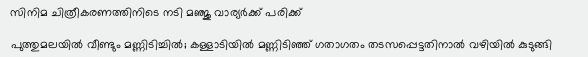സിനിമ ചിത്രീകരണത്തിനിടെ നടി മഞ്ജു വാര്യര്‍ക്ക് പരിക്ക്

പുത്തുമലയില്‍ വീണ്ടും മണ്ണിടിച്ചില്‍; കള്ളാടിയില്‍ മണ്ണിടിഞ്ഞ് ഗതാഗതം തടസപ്പെട്ടതിനാല്‍ വഴിയില്‍ കുടുങ്ങി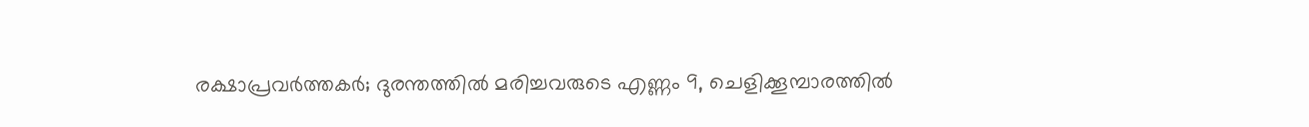രക്ഷാപ്രവര്‍ത്തകര്‍; ദുരന്തത്തില്‍ മരിച്ചവരുടെ എണ്ണം 9, ചെളിക്കൂമ്പാരത്തില്‍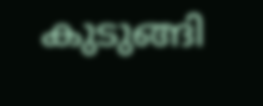കുടുങ്ങി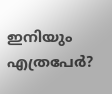ഇനിയും എത്രപേര്‍?